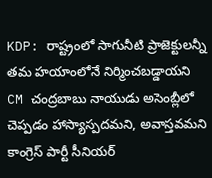KDP: రాష్ట్రంలో సాగునీటి ప్రాజెక్టులన్నీ తమ హయాంలోనే నిర్మించబడ్డాయని CM చంద్రబాబు నాయుడు అసెంబ్లీలో చెప్పడం హాస్యాస్పదమని, అవాస్తవమని కాంగ్రెస్ పార్టీ సీనియర్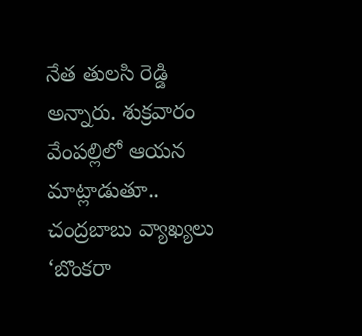నేత తులసి రెడ్డి అన్నారు. శుక్రవారం వేంపల్లిలో ఆయన మాట్లాడుతూ.. చంద్రబాబు వ్యాఖ్యలు ‘బొంకరా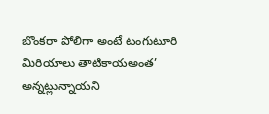బొంకరా పోలిగా అంటే టంగుటూరి మిరియాలు తాటికాయఅంత’ అన్నట్లున్నాయని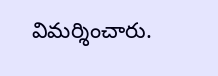విమర్శించారు.